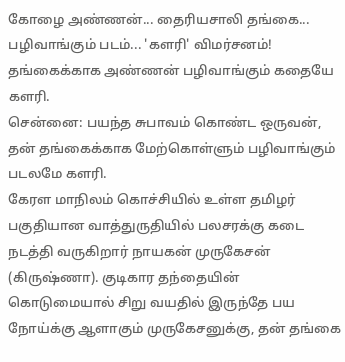கோழை அண்ணன்... தைரியசாலி தங்கை... பழிவாங்கும் படம்... 'களரி' விமர்சனம்!
தங்கைக்காக அண்ணன் பழிவாங்கும் கதையே களரி.
சென்னை: பயந்த சுபாவம் கொண்ட ஒருவன், தன் தங்கைக்காக மேற்கொள்ளும் பழிவாங்கும் படலமே களரி.
கேரள மாநிலம் கொச்சியில் உள்ள தமிழர் பகுதியான வாத்துருதியில் பலசரக்கு கடை நடத்தி வருகிறார் நாயகன் முருகேசன் (கிருஷ்ணா). குடிகார தந்தையின் கொடுமையால் சிறு வயதில் இருந்தே பய நோய்க்கு ஆளாகும் முருகேசனுக்கு, தன் தங்கை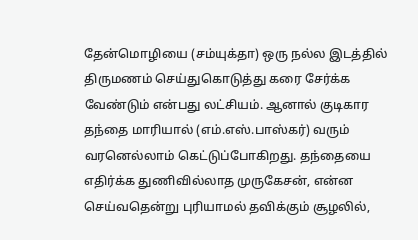தேன்மொழியை (சம்யுக்தா) ஒரு நல்ல இடத்தில் திருமணம் செய்துகொடுத்து கரை சேர்க்க வேண்டும் என்பது லட்சியம். ஆனால் குடிகார தந்தை மாரியால் (எம்.எஸ்.பாஸ்கர்) வரும் வரனெல்லாம் கெட்டுப்போகிறது. தந்தையை எதிர்க்க துணிவில்லாத முருகேசன், என்ன செய்வதென்று புரியாமல் தவிக்கும் சூழலில்,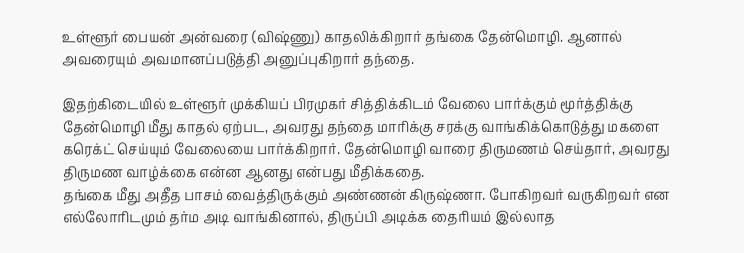உள்ளூர் பையன் அன்வரை (விஷ்ணு) காதலிக்கிறார் தங்கை தேன்மொழி. ஆனால் அவரையும் அவமானப்படுத்தி அனுப்புகிறார் தந்தை.

இதற்கிடையில் உள்ளூர் முக்கியப் பிரமுகர் சித்திக்கிடம் வேலை பார்க்கும் மூர்த்திக்கு தேன்மொழி மீது காதல் ஏற்பட, அவரது தந்தை மாரிக்கு சரக்கு வாங்கிக்கொடுத்து மகளை கரெக்ட் செய்யும் வேலையை பார்க்கிறார். தேன்மொழி வாரை திருமணம் செய்தார், அவரது திருமண வாழ்க்கை என்ன ஆனது என்பது மீதிக்கதை.
தங்கை மீது அதீத பாசம் வைத்திருக்கும் அண்ணன் கிருஷ்ணா. போகிறவர் வருகிறவர் என எல்லோரிடமும் தர்ம அடி வாங்கினால், திருப்பி அடிக்க தைரியம் இல்லாத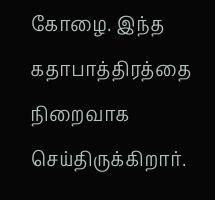கோழை. இந்த கதாபாத்திரத்தை நிறைவாக செய்திருக்கிறார்.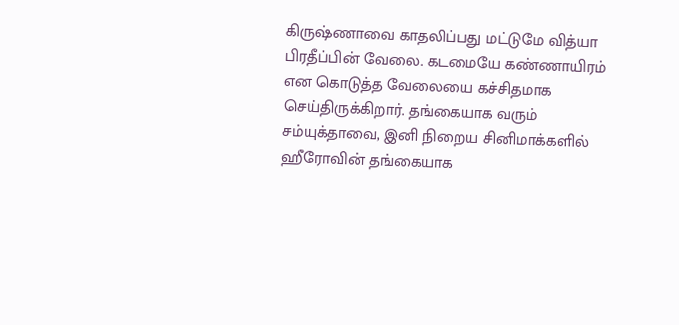கிருஷ்ணாவை காதலிப்பது மட்டுமே வித்யா பிரதீப்பின் வேலை. கடமையே கண்ணாயிரம் என கொடுத்த வேலையை கச்சிதமாக செய்திருக்கிறார். தங்கையாக வரும் சம்யுக்தாவை, இனி நிறைய சினிமாக்களில் ஹீரோவின் தங்கையாக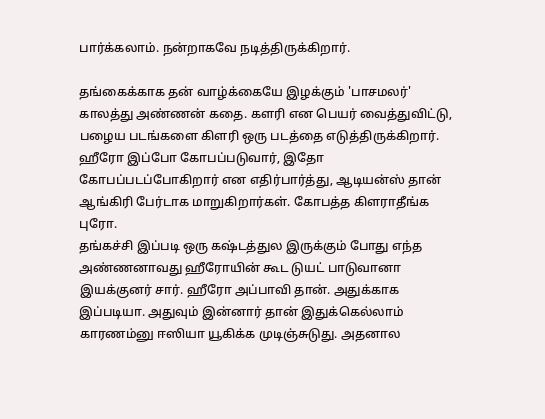பார்க்கலாம். நன்றாகவே நடித்திருக்கிறார்.

தங்கைக்காக தன் வாழ்க்கையே இழக்கும் 'பாசமலர்' காலத்து அண்ணன் கதை. களரி என பெயர் வைத்துவிட்டு, பழைய படங்களை கிளரி ஒரு படத்தை எடுத்திருக்கிறார். ஹீரோ இப்போ கோபப்படுவார், இதோ கோபப்படப்போகிறார் என எதிர்பார்த்து, ஆடியன்ஸ் தான் ஆங்கிரி பேர்டாக மாறுகிறார்கள். கோபத்த கிளராதீங்க புரோ.
தங்கச்சி இப்படி ஒரு கஷ்டத்துல இருக்கும் போது எந்த அண்ணனாவது ஹீரோயின் கூட டுயட் பாடுவானா இயக்குனர் சார். ஹீரோ அப்பாவி தான். அதுக்காக இப்படியா. அதுவும் இன்னார் தான் இதுக்கெல்லாம் காரணம்னு ஈஸியா யூகிக்க முடிஞ்சுடுது. அதனால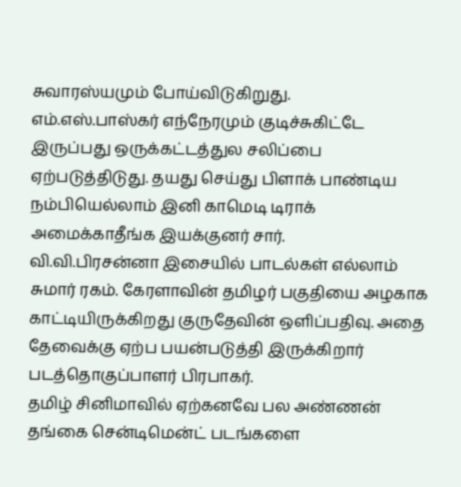சுவாரஸ்யமும் போய்விடுகிறுது.
எம்.எஸ்.பாஸ்கர் எந்நேரமும் குடிச்சுகிட்டே இருப்பது ஒருக்கட்டத்துல சலிப்பை ஏற்படுத்திடுது. தயது செய்து பிளாக் பாண்டிய நம்பியெல்லாம் இனி காமெடி டிராக் அமைக்காதீங்க இயக்குனர் சார்.
வி.வி.பிரசன்னா இசையில் பாடல்கள் எல்லாம் சுமார் ரகம். கேரளாவின் தமிழர் பகுதியை அழகாக காட்டியிருக்கிறது குருதேவின் ஒளிப்பதிவு. அதை தேவைக்கு ஏற்ப பயன்படுத்தி இருக்கிறார் படத்தொகுப்பாளர் பிரபாகர்.
தமிழ் சினிமாவில் ஏற்கனவே பல அண்ணன் தங்கை சென்டிமென்ட் படங்களை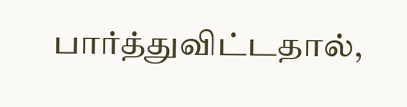பார்த்துவிட்டதால்,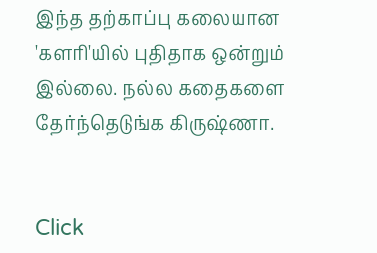இந்த தற்காப்பு கலையான 'களரி'யில் புதிதாக ஒன்றும் இல்லை. நல்ல கதைகளை தேர்ந்தெடுங்க கிருஷ்ணா.


Click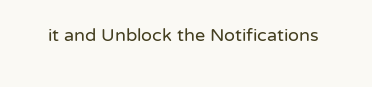it and Unblock the Notifications